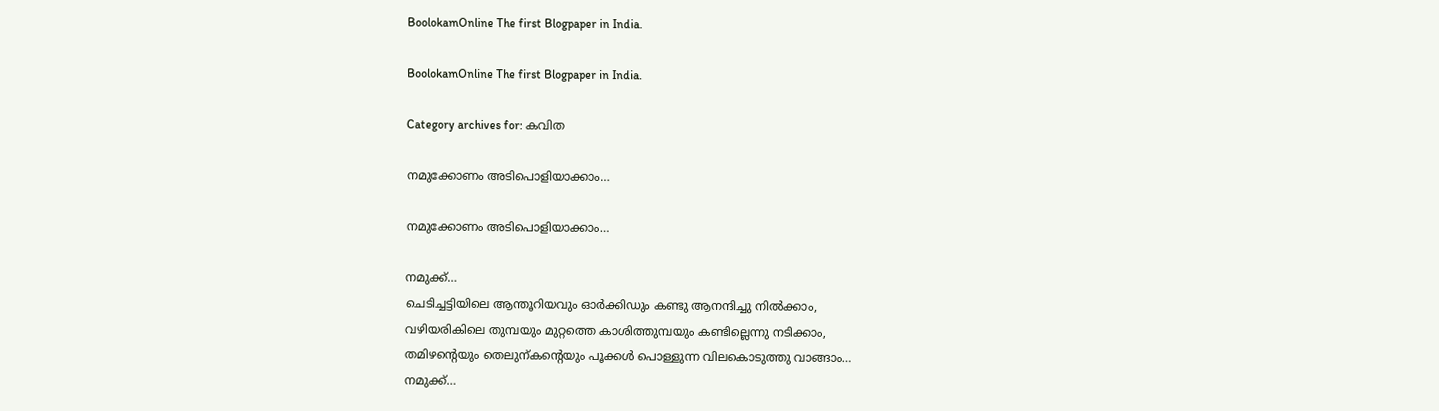BoolokamOnline The first Blogpaper in India.

BoolokamOnline The first Blogpaper in India.

Category archives for: കവിത

നമുക്കോണം അടിപൊളിയാക്കാം…

നമുക്കോണം അടിപൊളിയാക്കാം…

നമുക്ക്…
ചെടിച്ചട്ടിയിലെ ആന്തൂറിയവും ഓര്‍ക്കിഡും കണ്ടു ആനന്ദിച്ചു നില്‍ക്കാം,
വഴിയരികിലെ തുമ്പയും മുറ്റത്തെ കാശിത്തുമ്പയും കണ്ടില്ലെന്നു നടിക്കാം,
തമിഴന്‍റെയും തെലുന്കന്റെയും പൂക്കള്‍ പൊള്ളുന്ന വിലകൊടുത്തു വാങ്ങാം…
നമുക്ക്…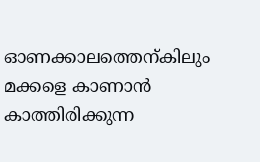ഓണക്കാലത്തെന്കിലും മക്കളെ കാണാന്‍ കാത്തിരിക്കുന്ന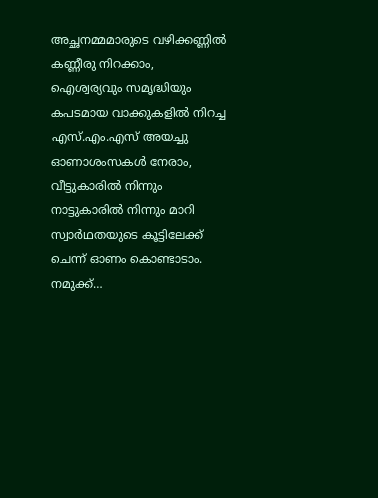അച്ഛനമ്മമാരുടെ വഴിക്കണ്ണില്‍ കണ്ണീരു നിറക്കാം,
ഐശ്വര്യവും സമൃദ്ധിയും കപടമായ വാക്കുകളില്‍ നിറച്ച എസ്.എം.എസ് അയച്ചു ഓണാശംസകള്‍ നേരാം,
വീട്ടുകാരില്‍ നിന്നും നാട്ടുകാരില്‍ നിന്നും മാറി സ്വാര്‍ഥതയുടെ കൂട്ടിലേക്ക് ചെന്ന് ഓണം കൊണ്ടാടാം.
നമുക്ക്…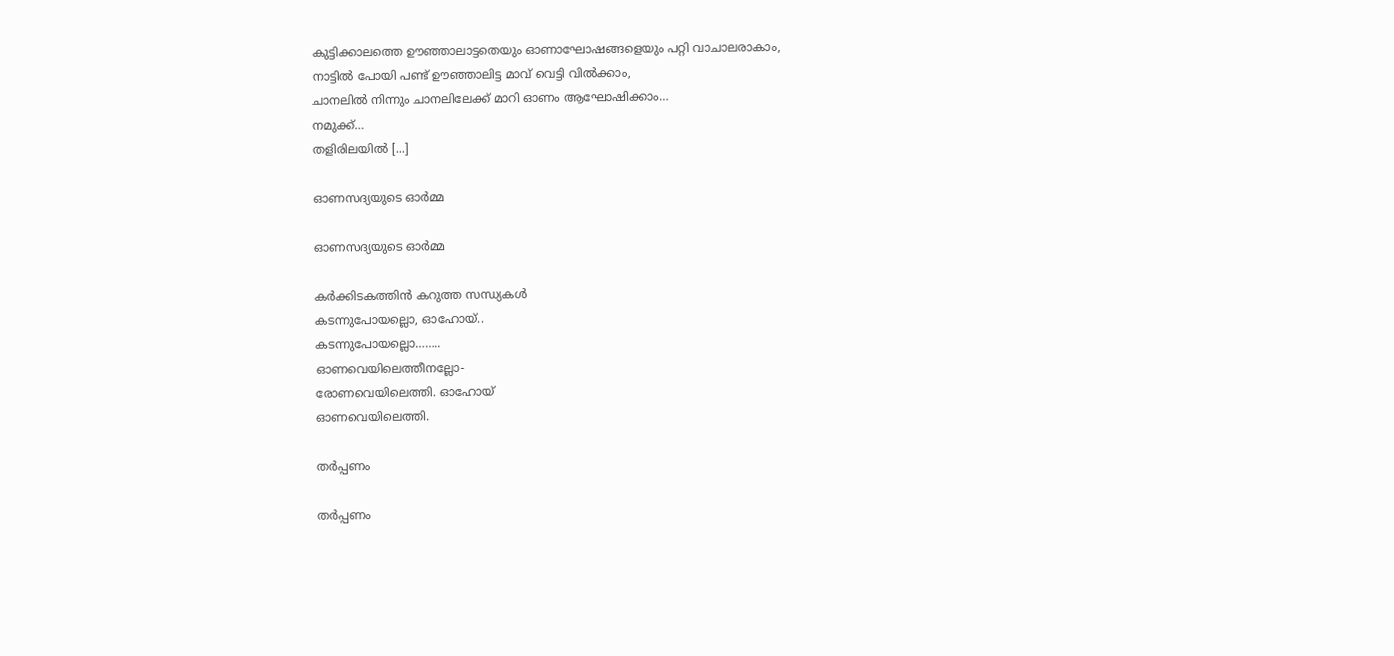കുട്ടിക്കാലത്തെ ഊഞ്ഞാലാട്ടതെയും ഓണാഘോഷങ്ങളെയും പറ്റി വാചാലരാകാം,
നാട്ടില്‍ പോയി പണ്ട് ഊഞ്ഞാലിട്ട മാവ് വെട്ടി വില്‍ക്കാം,
ചാനലില്‍ നിന്നും ചാനലിലേക്ക് മാറി ഓണം ആഘോഷിക്കാം…
നമുക്ക്…
തളിരിലയില്‍ [...]

ഓണസദ്യയുടെ ഓര്‍മ്മ

ഓണസദ്യയുടെ ഓര്‍മ്മ

കര്‍ക്കിടകത്തിന്‍ കറുത്ത സന്ധ്യകള്‍
കടന്നുപോയല്ലൊ, ഓഹോയ്..
കടന്നുപോയല്ലൊ……..
ഓണവെയിലെത്തീനല്ലോ-
രോണവെയിലെത്തി. ഓഹോയ്
ഓണവെയിലെത്തി.

തര്‍പ്പണം

തര്‍പ്പണം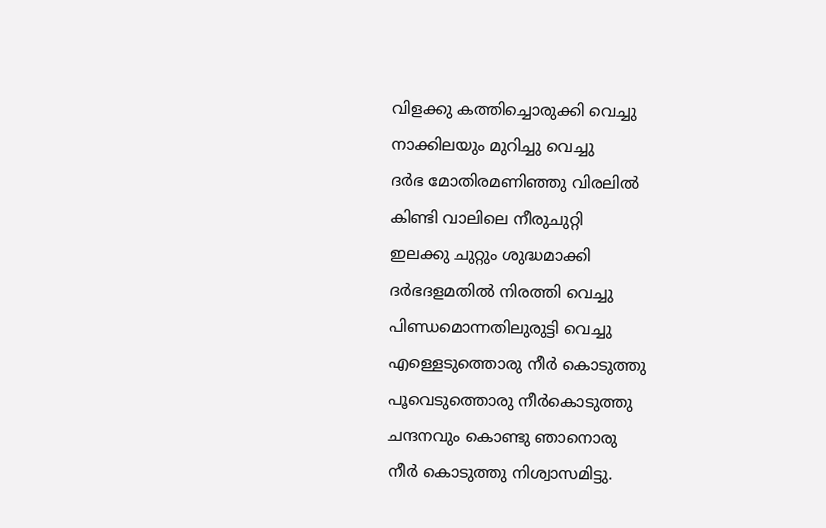വിളക്കു കത്തിച്ചൊരുക്കി വെച്ചു
നാക്കിലയും മുറിച്ചു വെച്ചു
ദര്‍ഭ മോതിരമണിഞ്ഞു വിരലില്‍
കിണ്ടി വാലിലെ നീരുചുറ്റി
ഇലക്കു ചുറ്റും ശുദ്ധമാക്കി
ദര്‍ഭദളമതില്‍ നിരത്തി വെച്ചു
പിണ്ഡമൊന്നതിലുരുട്ടി വെച്ചു
എള്ളെടുത്തൊരു നീര്‍ കൊടുത്തു
പൂവെടുത്തൊരു നീര്‍കൊടുത്തു
ചന്ദനവും കൊണ്ടു ഞാനൊരു
നീര്‍ കൊടുത്തു നിശ്വാസമിട്ടു.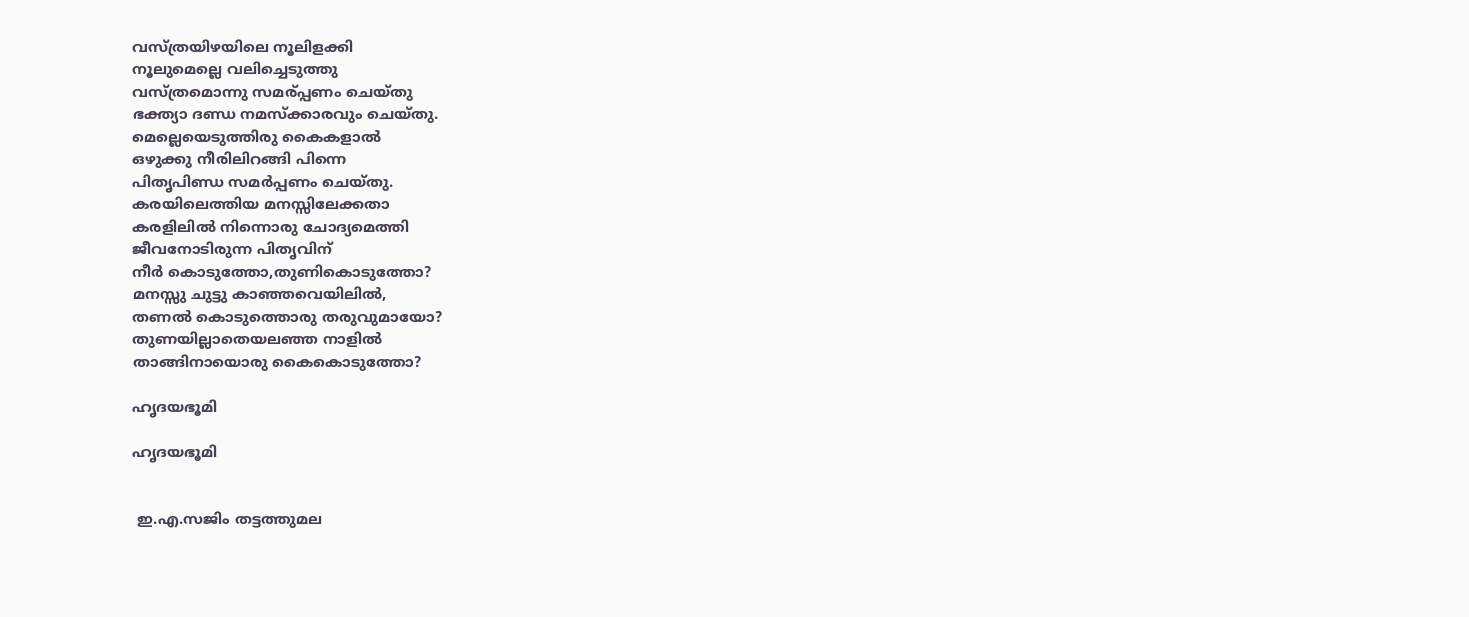വസ്ത്രയിഴയിലെ നൂലിളക്കി
നൂലുമെല്ലെ വലിച്ചെടുത്തു
വസ്ത്രമൊന്നു സമര്പ്പണം ചെയ്തു
ഭക്ത്യാ ദണ്ഡ നമസ്ക്കാരവും ചെയ്തു.
മെല്ലെയെടുത്തിരു കൈകളാല്‍
ഒഴുക്കു നീരിലിറങ്ങി പിന്നെ
പിതൃപിണ്ഡ സമര്‍പ്പണം ചെയ്തു.
കരയിലെത്തിയ മനസ്സിലേക്കതാ
കരളിലില്‍ നിന്നൊരു ചോദ്യമെത്തി
ജീവനോടിരുന്ന പിതൃവിന്
നീര്‍ കൊടുത്തോ,തുണികൊടുത്തോ?
മനസ്സു ചുട്ടു കാഞ്ഞവെയിലില്‍,
തണല്‍ കൊടുത്തൊരു തരുവുമായോ?
തുണയില്ലാതെയലഞ്ഞ നാളില്‍
താങ്ങിനായൊരു കൈകൊടുത്തോ?

ഹൃദയഭൂമി

ഹൃദയഭൂമി


 ഇ.എ.സജിം തട്ടത്തുമല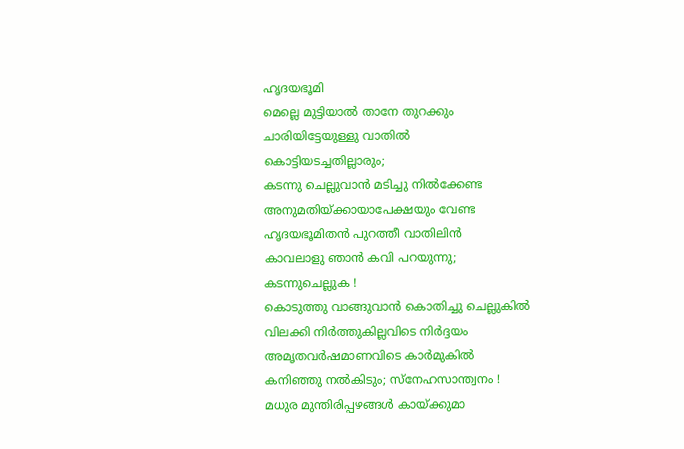ഹൃദയഭൂമി
മെല്ലെ മുട്ടിയാല്‍ താനേ തുറക്കും
ചാരിയിട്ടേയുള്ളു വാതില്‍
കൊട്ടിയടച്ചതില്ലാരും;
കടന്നു ചെല്ലുവാന്‍ മടിച്ചു നില്‍ക്കേണ്ട
അനുമതിയ്ക്കായാപേക്ഷയും വേണ്ട
ഹൃദയഭൂമിതന്‍ പുറത്തീ വാതിലിന്‍
കാവലാളു ഞാന്‍ കവി പറയുന്നു;
കടന്നുചെല്ലുക !
കൊടുത്തു വാങ്ങുവാന്‍ കൊതിച്ചു ചെല്ലുകില്‍
വിലക്കി നിർത്തുകില്ലവിടെ നിര്‍ദ്ദയം
അമൃതവര്‍ഷമാണവിടെ കാര്‍മുകില്‍
കനിഞ്ഞു നല്‍കിടും; സ്നേഹസാന്ത്വനം !
മധുര മുന്തിരിപ്പഴങ്ങള്‍ കായ്ക്കുമാ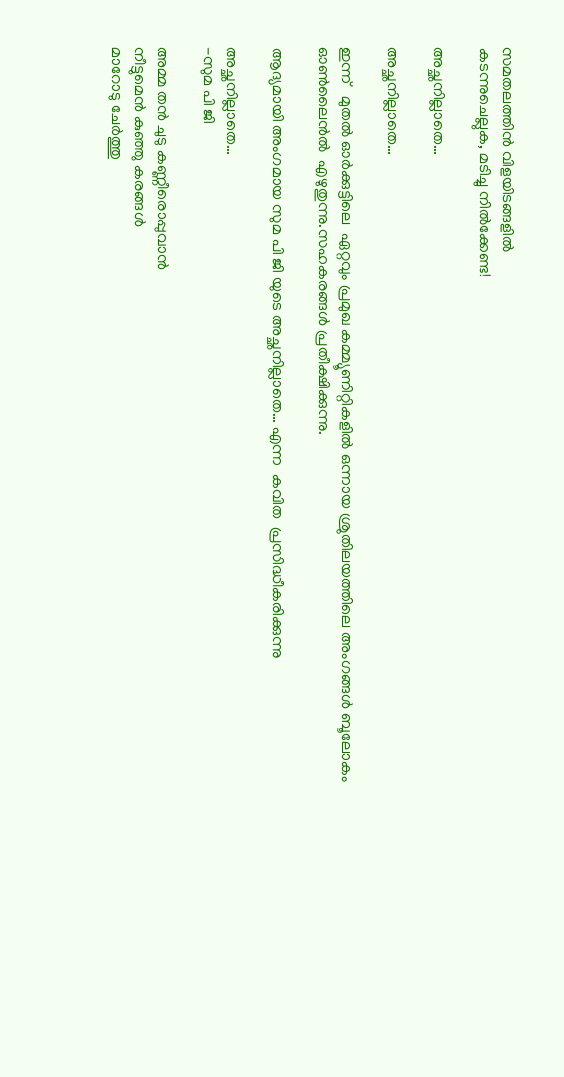സമതലത്തിന്‍ വിളയിടങ്ങളില്‍
കടന്നുചെല്ലുക, മടിച്ചു നില്‍ക്കേണ്ട!

അച്ഛനില്ലാതെ…

അച്ഛനില്ലാതെ…

ഇന്ന്   മുതല്‍ ഓര്‍ക്കുട്ടിലെ  ഏറ്റവും പ്രമുഖ കമ്മ്യൂണിറ്റികളില്‍ ഒന്നായ ശ്രുതിലയത്തിലെ അംഗങ്ങള്‍ ബൂലോകം ഓണ്‍ലൈന്‍ല്‍  എഴുതുന്നു.സഹകരങ്ങള്‍ പ്രതീക്ഷിക്കുന്നു.

ആദ്യമായി അംഗമായ സുമ പി ജി യുടെ അച്ഛനില്ലാതെ… എന്ന  കവിത  പ്രസിദ്ധീകരിക്കുന്നു

അച്ഛനില്ലാതെ…
-സുമ പി ജി

അമ്മ തന്‍ ചുടു കണ്ണീരൊപ്പുവാന്‍
നീട്ടുമെന്‍ കുഞ്ഞു കരങ്ങള്‍
മാറോടു ചേര്‍ത്തു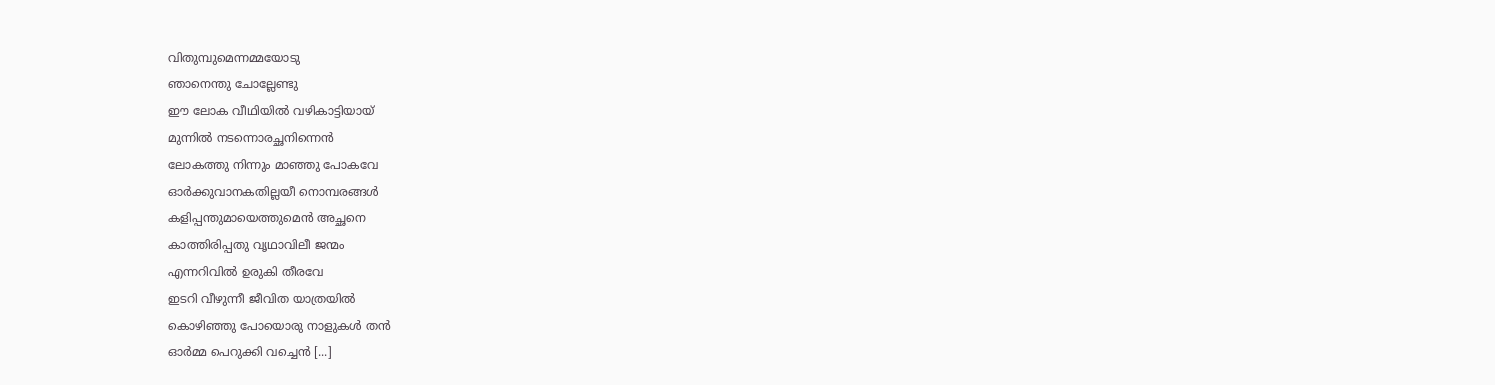വിതുമ്പുമെന്നമ്മയോടു
ഞാനെന്തു ചോല്ലേണ്ടു
ഈ ലോക വീഥിയില്‍ വഴികാട്ടിയായ്
മുന്നില്‍ നടന്നൊരച്ഛനിന്നെന്‍
ലോകത്തു നിന്നും മാഞ്ഞു പോകവേ
ഓര്‍ക്കുവാനകതില്ലയീ നൊമ്പരങ്ങള്‍
കളിപ്പന്തുമായെത്തുമെന്‍ അച്ഛനെ
കാത്തിരിപ്പതു വൃഥാവിലീ ജന്മം
എന്നറിവില്‍ ഉരുകി തീരവേ
ഇടറി വീഴുന്നീ ജീവിത യാത്രയില്‍
കൊഴിഞ്ഞു പോയൊരു നാളുകള്‍ തന്‍
ഓര്‍മ്മ പെറുക്കി വച്ചെന്‍ [...]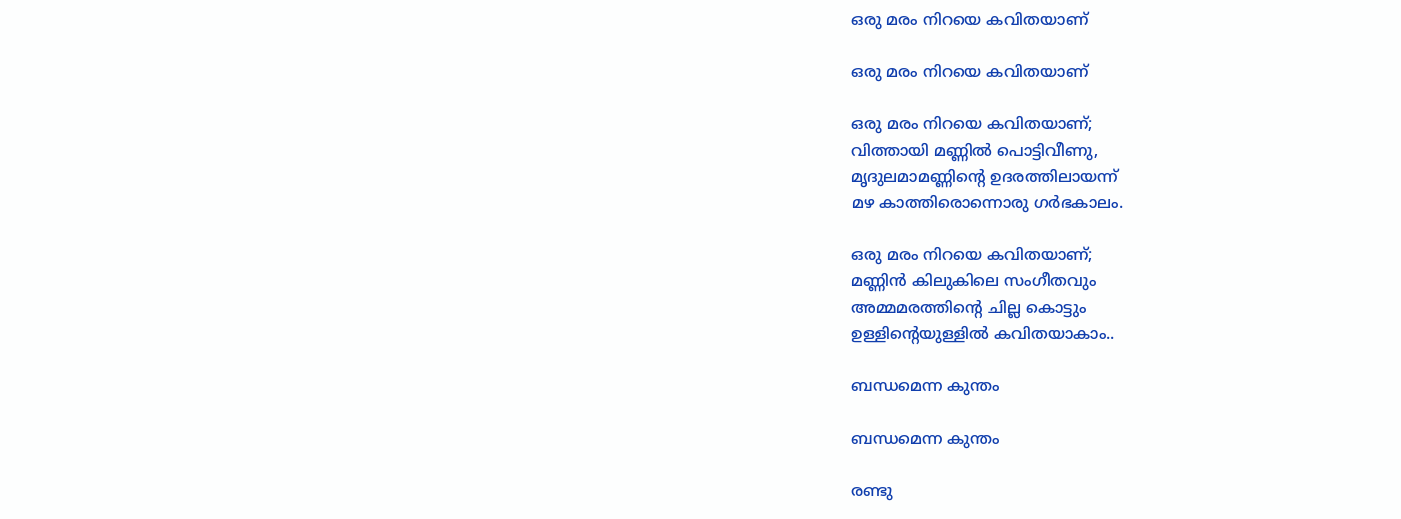ഒരു മരം നിറയെ കവിതയാണ്

ഒരു മരം നിറയെ കവിതയാണ്

ഒരു മരം നിറയെ കവിതയാണ്;
വിത്തായി മണ്ണില്‍ പൊട്ടിവീണു,
മൃദുലമാമണ്ണിന്‍റെ ഉദരത്തിലായന്ന്
മഴ കാത്തിരൊന്നൊരു ഗര്‍ഭകാലം.

ഒരു മരം നിറയെ കവിതയാണ്;
മണ്ണിന്‍ കിലുകിലെ സംഗീതവും
അമ്മമരത്തിന്‍റെ ചില്ല കൊട്ടും
ഉള്ളിന്‍റെയുള്ളില്‍ കവിതയാകാം..

ബന്ധമെന്ന കുന്തം

ബന്ധമെന്ന കുന്തം

രണ്ടു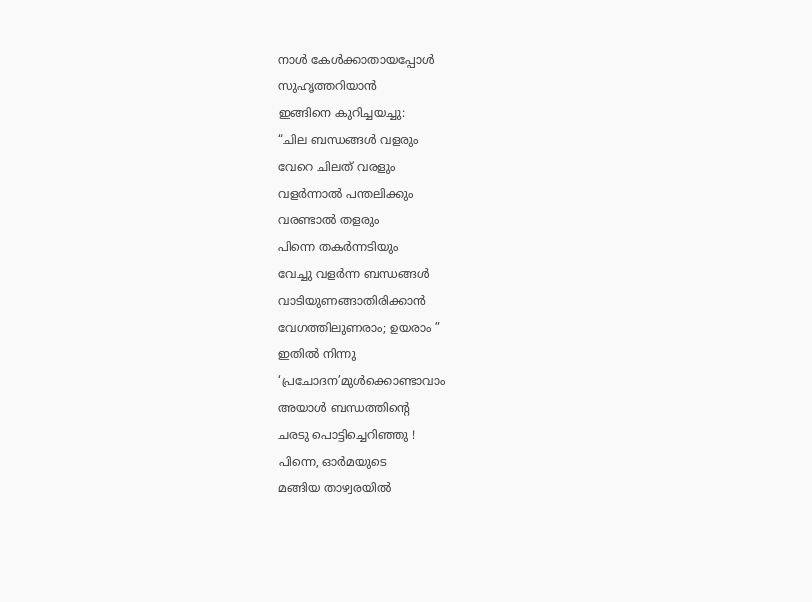നാള്‍ കേള്‍ക്കാതായപ്പോള്‍
സുഹൃത്തറിയാന്‍
ഇങ്ങിനെ കുറിച്ചയച്ചു:
“ചില ബന്ധങ്ങള്‍ വളരും
വേറെ ചിലത് വരളും
വളര്‍ന്നാല്‍ പന്തലിക്കും
വരണ്ടാല്‍ തളരും
പിന്നെ തകര്‍ന്നടിയും
വേച്ചു വളര്‍ന്ന ബന്ധങ്ങള്‍
വാടിയുണങ്ങാതിരിക്കാന്‍
വേഗത്തിലുണരാം; ഉയരാം ”
ഇതില്‍ നിന്നു
‘പ്രചോദന’മുള്‍ക്കൊണ്ടാവാം
അയാള്‍ ബന്ധത്തിന്‍റെ
ചരടു പൊട്ടിച്ചെറിഞ്ഞു !
പിന്നെ, ഓര്‍മയുടെ
മങ്ങിയ താഴ്വരയില്‍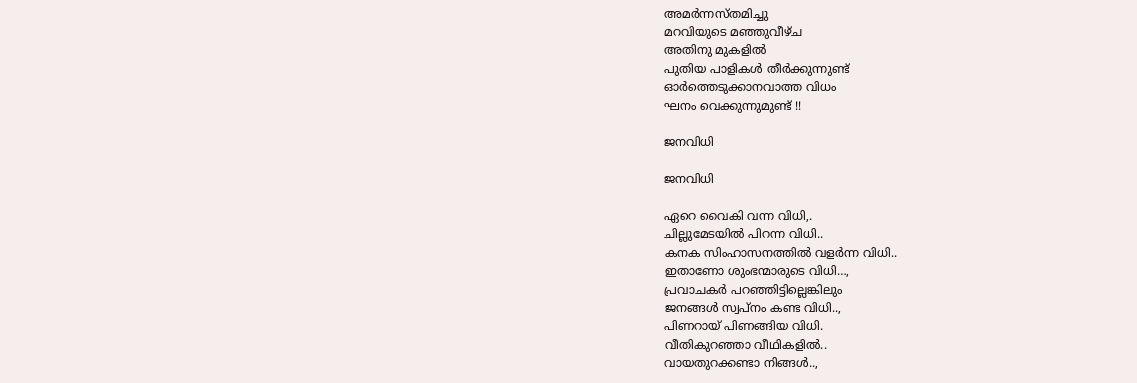അമര്‍ന്നസ്തമിച്ചു
മറവിയുടെ മഞ്ഞുവീഴ്ച
അതിനു മുകളില്‍
പുതിയ പാളികള്‍ തീര്‍ക്കുന്നുണ്ട്
ഓര്‍ത്തെടുക്കാനവാത്ത വിധം
ഘനം വെക്കുന്നുമുണ്ട് !!

ജനവിധി

ജനവിധി

ഏറെ വൈകി വന്ന വിധി,.
ചില്ലുമേടയില്‍ പിറന്ന വിധി..
കനക സിംഹാസനത്തില്‍ വളര്‍ന്ന വിധി..
ഇതാണോ ശുംഭന്മാരുടെ വിധി…,
പ്രവാചകര്‍ പറഞ്ഞിട്ടില്ലെങ്കിലും
ജനങ്ങള്‍ സ്വപ്നം കണ്ട വിധി..,
പിണറായ് പിണങ്ങിയ വിധി.
വീതികുറഞ്ഞാ വീഥികളില്‍..
വായതുറക്കണ്ടാ നിങ്ങള്‍..,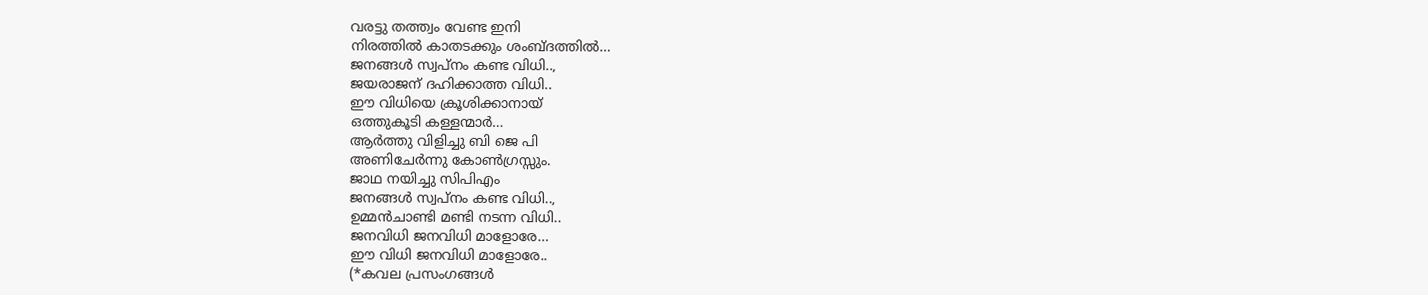വരട്ടു തത്ത്വം വേണ്ട ഇനി
നിരത്തില്‍ കാതടക്കും ശംബ്ദത്തില്‍…
ജനങ്ങള്‍ സ്വപ്നം കണ്ട വിധി..,
ജയരാജന്‌ ദഹിക്കാത്ത വിധി..
ഈ വിധിയെ ക്രൂശിക്കാനായ്
ഒത്തുകൂടി കള്ളന്മാര്‍…
ആര്‍ത്തു വിളിച്ചു ബി ജെ പി
അണിചേര്‍ന്നു കോണ്‍ഗ്രസ്സും.
ജാഥ നയിച്ചു സിപിഎം
ജനങ്ങള്‍ സ്വപ്നം കണ്ട വിധി..,
ഉമ്മന്‍‌ചാണ്ടി മണ്ടി നടന്ന വിധി..
ജനവിധി ജനവിധി മാളോരേ…
ഈ വിധി ജനവിധി മാളോരേ..
(*കവല പ്രസംഗങ്ങള്‍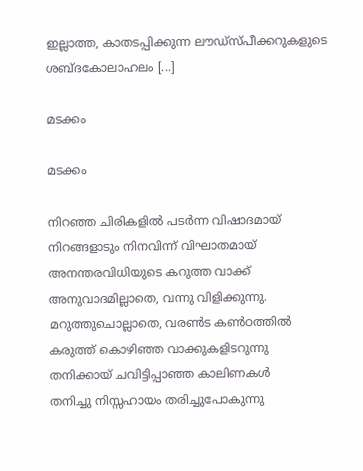ഇല്ലാത്ത, കാതടപ്പിക്കുന്ന ലൗഡ്സ്പീക്കറുകളുടെ ശബ്ദകോലാഹലം [...]

മടക്കം

മടക്കം

നിറഞ്ഞ ചിരികളില്‍ പടര്‍ന്ന വിഷാദമായ്
നിറങ്ങളാടും നിനവിന്ന് വിഘാതമായ്
അനന്തരവിധിയുടെ കറുത്ത വാക്ക്
അനുവാദമില്ലാതെ, വന്നു വിളിക്കുന്നു.
മറുത്തുചൊല്ലാതെ, വരണ്‍ട കണ്‍ഠത്തില്‍
കരുത്ത് കൊഴിഞ്ഞ വാക്കുകളിടറുന്നു
തനിക്കായ് ചവിട്ടിപ്പാഞ്ഞ കാലിണകള്‍
തനിച്ചു നിസ്സഹായം തരിച്ചുപോകുന്നു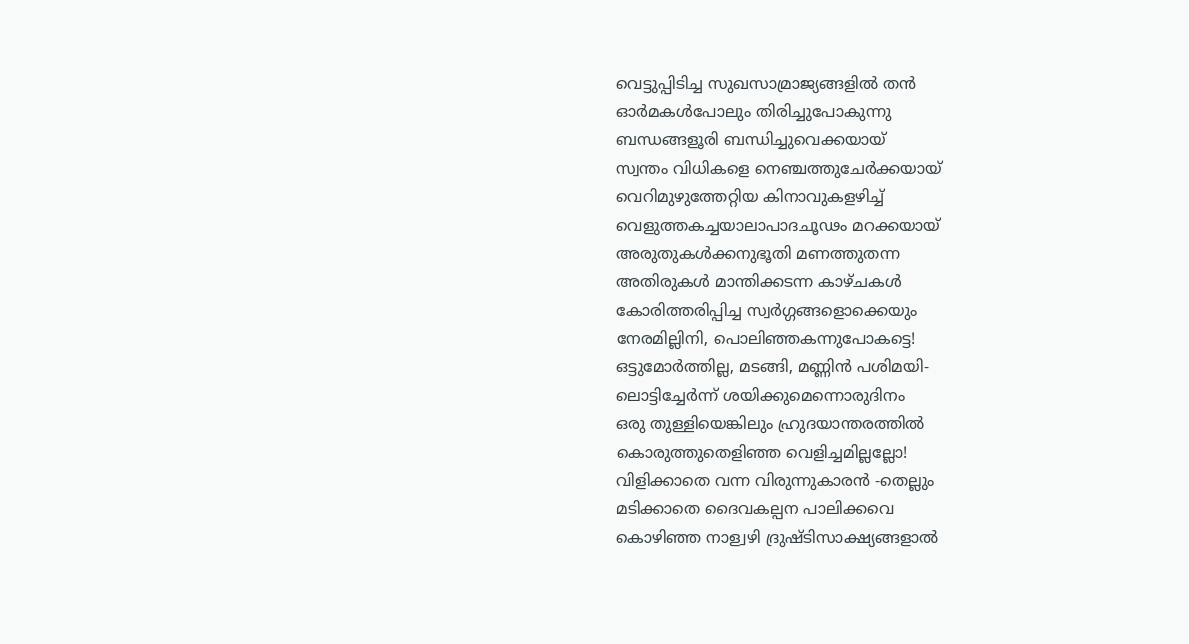വെട്ടുപ്പിടിച്ച സുഖസാമ്രാജ്യങ്ങളില്‍ തന്‍
ഓര്‍മകള്‍പോലും തിരിച്ചുപോകുന്നു
ബന്ധങ്ങളൂരി ബന്ധിച്ചുവെക്കയായ്
സ്വന്തം വിധികളെ നെഞ്ചത്തുചേര്‍‌ക്കയായ്
വെറിമുഴുത്തേറ്റിയ കിനാവുകളഴിച്ച്
വെളുത്തകച്ചയാലാപാദചൂഢം മറക്കയായ്
അരുതുകള്‍ക്കനുഭൂതി മണത്തുതന്ന
അതിരുകള്‍ മാന്തിക്കടന്ന കാഴ്ചകള്‍
കോരിത്തരിപ്പിച്ച സ്വര്‍ഗ്ഗങ്ങളൊക്കെയും
നേരമില്ലിനി, പൊലിഞ്ഞകന്നുപോകട്ടെ!
ഒട്ടുമോര്‍ത്തില്ല, മടങ്ങി, മണ്ണിന്‍ പശിമയി-
ലൊട്ടിച്ചേര്‍ന്ന് ശയിക്കുമെന്നൊരുദിനം
ഒരു തുള്ളിയെങ്കിലും ഹ്രുദയാന്തരത്തില്‍
കൊരുത്തുതെളിഞ്ഞ വെളിച്ചമില്ലല്ലോ!
വിളിക്കാതെ വന്ന വിരുന്നുകാരന്‍ -തെല്ലും
മടിക്കാതെ ദൈവകല്പന പാലിക്കവെ
കൊഴിഞ്ഞ നാള്വഴി ദ്രുഷ്ടിസാക്ഷ്യങ്ങളാല്‍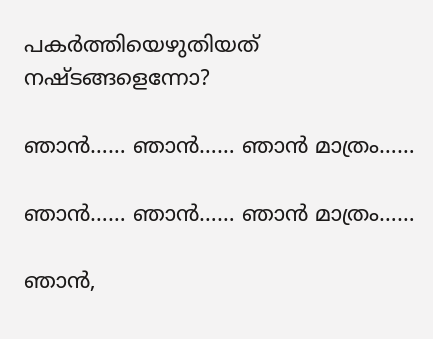പകര്‍ത്തിയെഴുതിയത് നഷ്ടങ്ങളെന്നോ?

ഞാന്‍…… ഞാന്‍…… ഞാന്‍ മാത്രം……

ഞാന്‍…… ഞാന്‍…… ഞാന്‍ മാത്രം……

ഞാന്‍,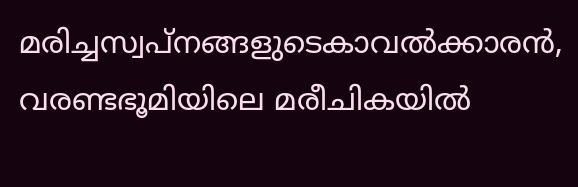മരിച്ചസ്വപ്നങ്ങളുടെകാവല്‍ക്കാരന്‍,
വരണ്ടഭൂമിയിലെ മരീചികയില്‍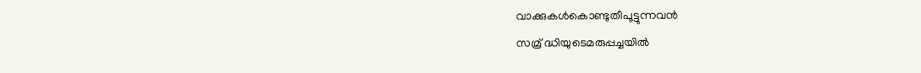വാക്കുകള്‍കൊണ്ടുതീപൂട്ടുന്നവന്‍
സമ്ര് ദ്ധിയുടെമരുപ്പച്ചയില്‍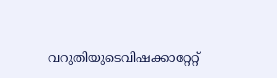വറുതിയുടെവിഷക്കാറ്റേറ്റ്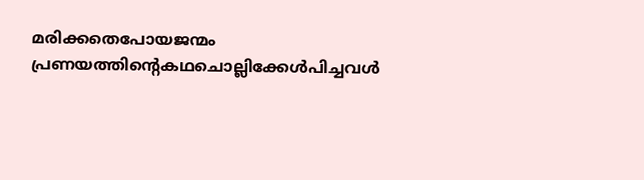മരിക്കതെപോയജന്മം
പ്രണയത്തിന്റെകഥചൊല്ലിക്കേള്‍പിച്ചവള്‍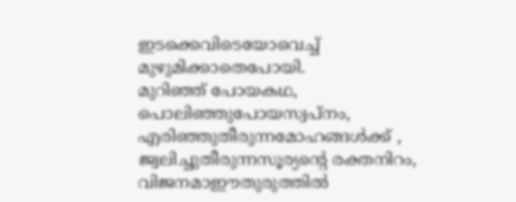ഇടക്കെവിടെയോവെച്ച്
മുഴുമിക്കാതെപോയി.
മുറിഞ്ഞ് പോയകഥ,
പൊലിഞ്ഞുപോയസ്വപ്നം,
എരിഞ്ഞുതീരുന്നമോഹങ്ങള്‍ക്ക് ,
ജ്വലിച്ചുതീരുന്നസൂര്യന്റെ രക്തനിറം,
വിജനമാഈതുരുത്തില്‍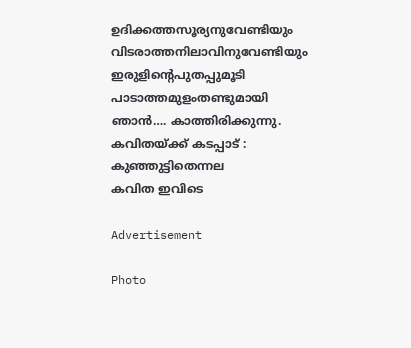ഉദിക്കത്തസൂര്യനുവേണ്ടിയും
വിടരാത്തനിലാവിനുവേണ്ടിയും
ഇരുളിന്റെപുതപ്പുമൂടി
പാടാത്തമുളംതണ്ടുമായി
ഞാന്‍…. കാത്തിരിക്കുന്നു.
കവിതയ്ക്ക് കടപ്പാട് : കുഞ്ഞുട്ടിതെന്നല
കവിത ഇവിടെ

Advertisement

Photo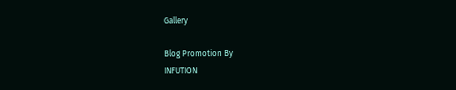Gallery

Blog Promotion By
INFUTION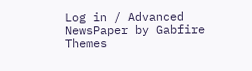Log in / Advanced NewsPaper by Gabfire Themes